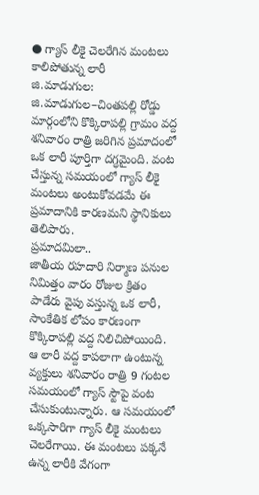● గ్యాస్ లీకై చెలరేగిన మంటలు
కాలిపోతున్న లారీ
జి.మాడుగుల: జి.మాడుగుల–చింతపల్లి రోడ్డు మార్గంలోని కొక్కిరాపల్లి గ్రామం వద్ద శనివారం రాత్రి జరిగిన ప్రమాదంలో ఒక లారీ పూర్తిగా దగ్ధమైంది. వంట చేస్తున్న సమయంలో గ్యాస్ లీకై మంటలు అంటుకోవడమే ఈ ప్రమాదానికి కారణమని స్థానికులు తెలిపారు.
ప్రమాదమిలా..
జాతీయ రహదారి నిర్మాణ పనుల నిమిత్తం వారం రోజుల క్రితం పాడేరు వైపు వస్తున్న ఒక లారీ, సాంకేతిక లోపం కారణంగా కొక్కిరాపల్లి వద్ద నిలిచిపోయింది. ఆ లారీ వద్ద కాపలాగా ఉంటున్న వ్యక్తులు శనివారం రాత్రి 9 గంటల సమయంలో గ్యాస్ స్టౌపై వంట చేసుకుంటున్నారు. ఆ సమయంలో ఒక్కసారిగా గ్యాస్ లీకై మంటలు చెలరేగాయి. ఈ మంటలు పక్కనే ఉన్న లారీకి వేగంగా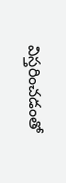విస్తరించడంతో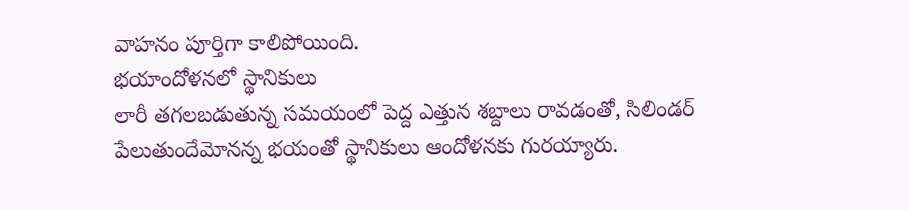వాహనం పూర్తిగా కాలిపోయింది.
భయాందోళనలో స్థానికులు
లారీ తగలబడుతున్న సమయంలో పెద్ద ఎత్తున శబ్దాలు రావడంతో, సిలిండర్ పేలుతుందేమోనన్న భయంతో స్థానికులు ఆందోళనకు గురయ్యారు.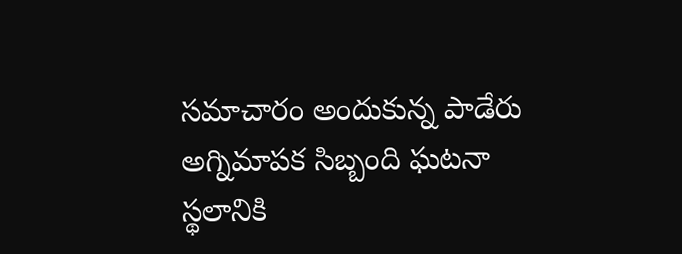సమాచారం అందుకున్న పాడేరు అగ్నిమాపక సిబ్బంది ఘటనా స్థలానికి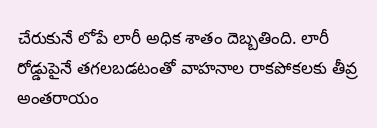చేరుకునే లోపే లారీ అధిక శాతం దెబ్బతింది. లారీ రోడ్డుపైనే తగలబడటంతో వాహనాల రాకపోకలకు తీవ్ర అంతరాయం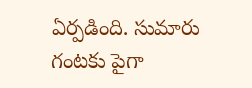ఏర్పడింది. సుమారు గంటకు పైగా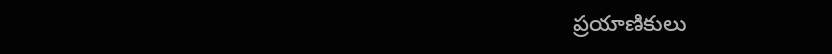ప్రయాణికులు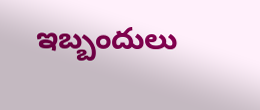ఇబ్బందులు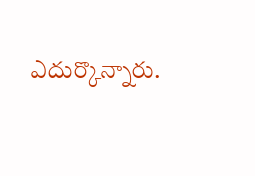ఎదుర్కొన్నారు.